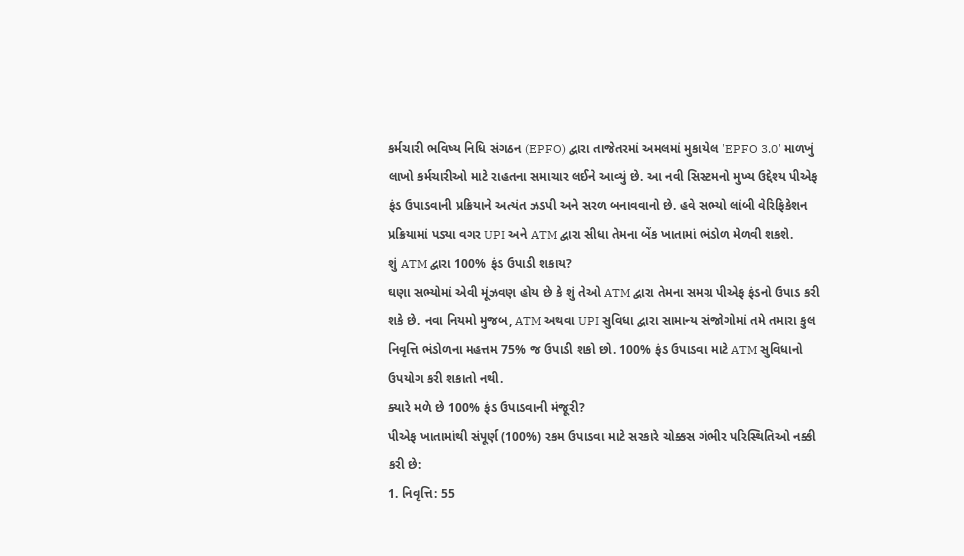કર્મચારી ભવિષ્ય નિધિ સંગઠન (EPFO) દ્વારા તાજેતરમાં અમલમાં મુકાયેલ 'EPFO 3.0' માળખું લાખો કર્મચારીઓ માટે રાહતના સમાચાર લઈને આવ્યું છે. આ નવી સિસ્ટમનો મુખ્ય ઉદ્દેશ્ય પીએફ ફંડ ઉપાડવાની પ્રક્રિયાને અત્યંત ઝડપી અને સરળ બનાવવાનો છે. હવે સભ્યો લાંબી વેરિફિકેશન પ્રક્રિયામાં પડ્યા વગર UPI અને ATM દ્વારા સીધા તેમના બેંક ખાતામાં ભંડોળ મેળવી શકશે.
શું ATM દ્વારા 100% ફંડ ઉપાડી શકાય?
ઘણા સભ્યોમાં એવી મૂંઝવણ હોય છે કે શું તેઓ ATM દ્વારા તેમના સમગ્ર પીએફ ફંડનો ઉપાડ કરી શકે છે. નવા નિયમો મુજબ, ATM અથવા UPI સુવિધા દ્વારા સામાન્ય સંજોગોમાં તમે તમારા કુલ નિવૃત્તિ ભંડોળના મહત્તમ 75% જ ઉપાડી શકો છો. 100% ફંડ ઉપાડવા માટે ATM સુવિધાનો ઉપયોગ કરી શકાતો નથી.
ક્યારે મળે છે 100% ફંડ ઉપાડવાની મંજૂરી?
પીએફ ખાતામાંથી સંપૂર્ણ (100%) રકમ ઉપાડવા માટે સરકારે ચોક્કસ ગંભીર પરિસ્થિતિઓ નક્કી કરી છે:
1. નિવૃત્તિ: 55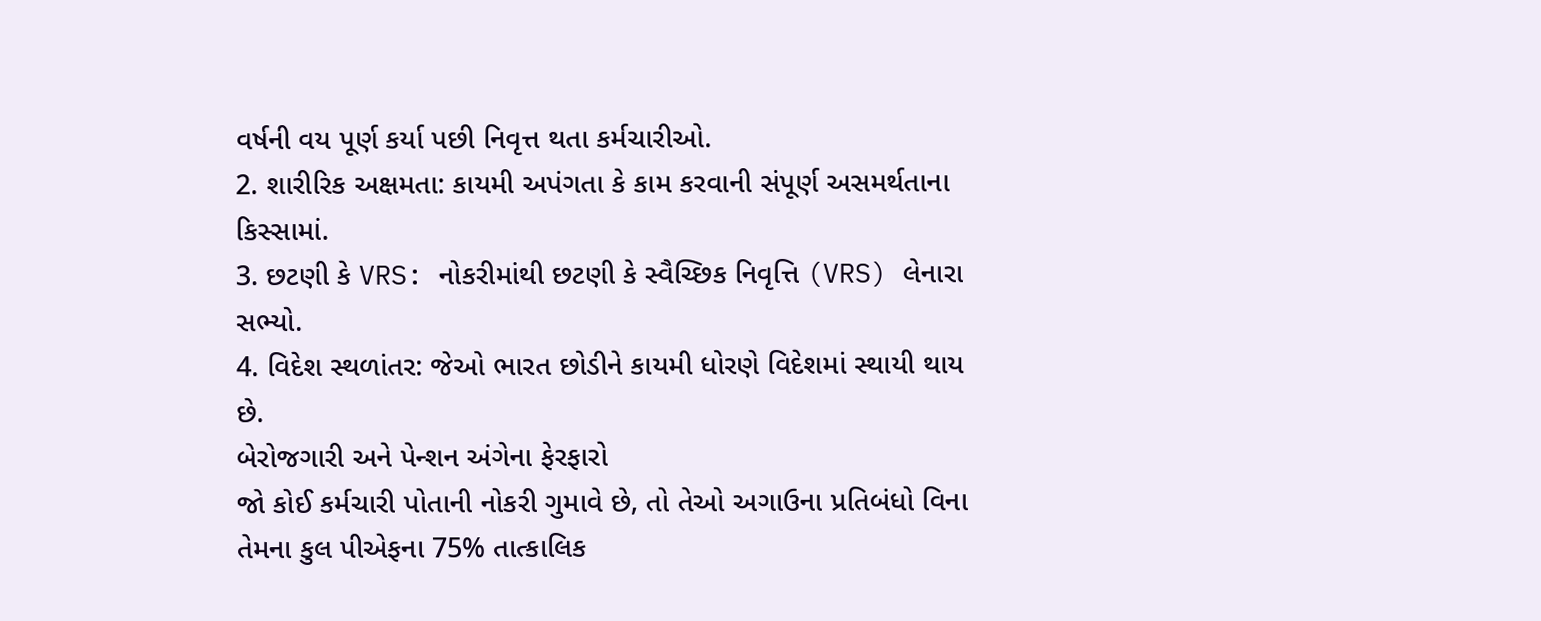વર્ષની વય પૂર્ણ કર્યા પછી નિવૃત્ત થતા કર્મચારીઓ.
2. શારીરિક અક્ષમતા: કાયમી અપંગતા કે કામ કરવાની સંપૂર્ણ અસમર્થતાના કિસ્સામાં.
3. છટણી કે VRS: નોકરીમાંથી છટણી કે સ્વૈચ્છિક નિવૃત્તિ (VRS) લેનારા સભ્યો.
4. વિદેશ સ્થળાંતર: જેઓ ભારત છોડીને કાયમી ધોરણે વિદેશમાં સ્થાયી થાય છે.
બેરોજગારી અને પેન્શન અંગેના ફેરફારો
જો કોઈ કર્મચારી પોતાની નોકરી ગુમાવે છે, તો તેઓ અગાઉના પ્રતિબંધો વિના તેમના કુલ પીએફના 75% તાત્કાલિક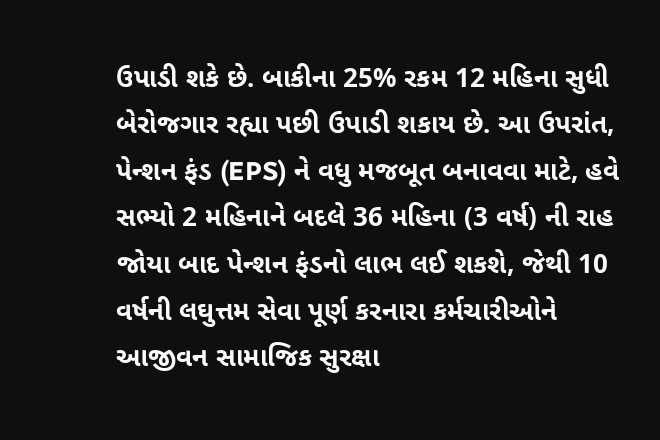ઉપાડી શકે છે. બાકીના 25% રકમ 12 મહિના સુધી બેરોજગાર રહ્યા પછી ઉપાડી શકાય છે. આ ઉપરાંત, પેન્શન ફંડ (EPS) ને વધુ મજબૂત બનાવવા માટે, હવે સભ્યો 2 મહિનાને બદલે 36 મહિના (3 વર્ષ) ની રાહ જોયા બાદ પેન્શન ફંડનો લાભ લઈ શકશે, જેથી 10 વર્ષની લઘુત્તમ સેવા પૂર્ણ કરનારા કર્મચારીઓને આજીવન સામાજિક સુરક્ષા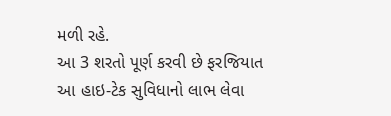મળી રહે.
આ 3 શરતો પૂર્ણ કરવી છે ફરજિયાત
આ હાઇ-ટેક સુવિધાનો લાભ લેવા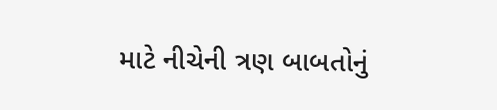માટે નીચેની ત્રણ બાબતોનું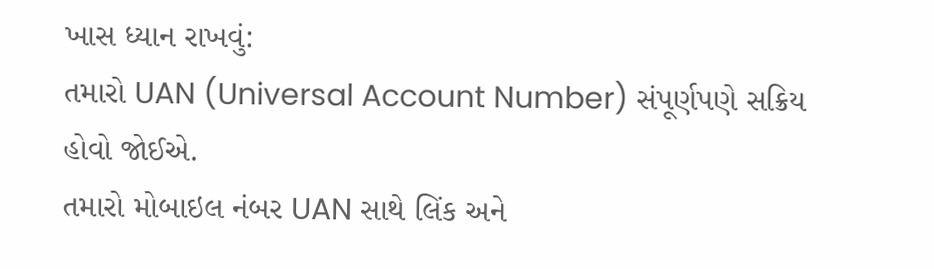ખાસ ધ્યાન રાખવું:
તમારો UAN (Universal Account Number) સંપૂર્ણપણે સક્રિય હોવો જોઈએ.
તમારો મોબાઇલ નંબર UAN સાથે લિંક અને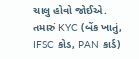ચાલુ હોવો જોઈએ.
તમારું KYC (બેંક ખાતું, IFSC કોડ, PAN કાર્ડ)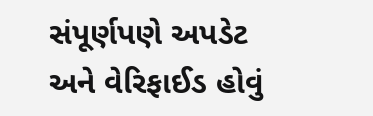સંપૂર્ણપણે અપડેટ અને વેરિફાઈડ હોવું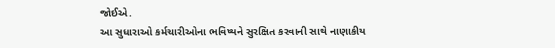જોઈએ.
આ સુધારાઓ કર્મચારીઓના ભવિષ્યને સુરક્ષિત કરવાની સાથે નાણાકીય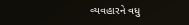વ્યવહારને વધુ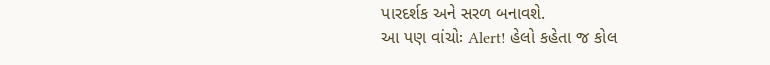પારદર્શક અને સરળ બનાવશે.
આ પણ વાંચોઃ Alert! હેલો કહેતા જ કોલ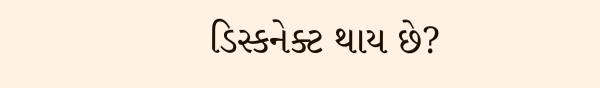ડિસ્કનેક્ટ થાય છે?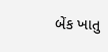બેંક ખાતુ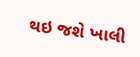થઇ જશે ખાલી